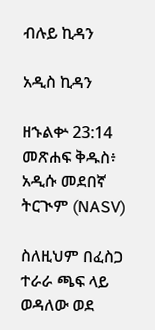ብሉይ ኪዳን

አዲስ ኪዳን

ዘኁልቍ 23:14 መጽሐፍ ቅዱስ፥ አዲሱ መደበኛ ትርጒም (NASV)

ስለዚህም በፈስጋ ተራራ ጫፍ ላይ ወዳለው ወደ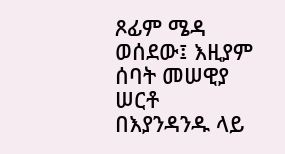ጾፊም ሜዳ ወሰደው፤ እዚያም ሰባት መሠዊያ ሠርቶ በእያንዳንዱ ላይ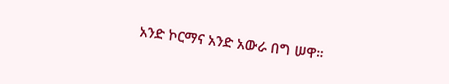አንድ ኮርማና አንድ አውራ በግ ሠዋ።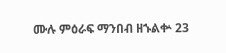ሙሉ ምዕራፍ ማንበብ ዘኁልቍ 23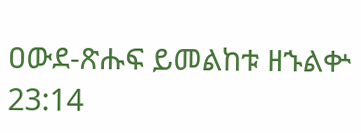ዐውደ-ጽሑፍ ይመልከቱ ዘኁልቍ 23:14